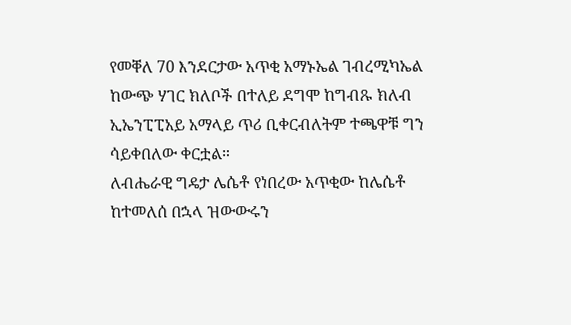የመቐለ 70 እንደርታው አጥቂ አማኑኤል ገብረሚካኤል ከውጭ ሃገር ክለቦች በተለይ ደግሞ ከግብጹ ክለብ ኢኤንፒፒአይ አማላይ ጥሪ ቢቀርብለትም ተጫዋቹ ግን ሳይቀበለው ቀርቷል።
ለብሔራዊ ግዴታ ሌሴቶ የነበረው አጥቂው ከሌሴቶ ከተመለሰ በኋላ ዝውውሩን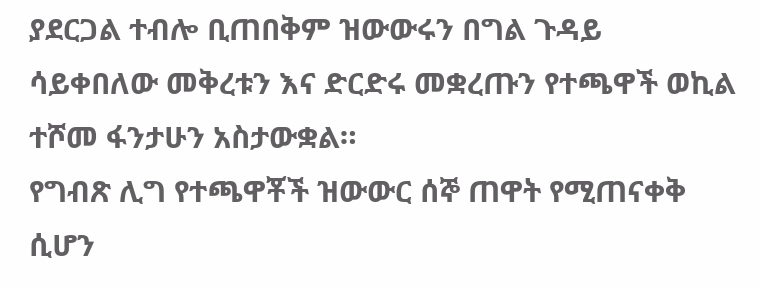ያደርጋል ተብሎ ቢጠበቅም ዝውውሩን በግል ጉዳይ ሳይቀበለው መቅረቱን እና ድርድሩ መቋረጡን የተጫዋች ወኪል ተሾመ ፋንታሁን አስታውቋል።
የግብጽ ሊግ የተጫዋቾች ዝውውር ሰኞ ጠዋት የሚጠናቀቅ ሲሆን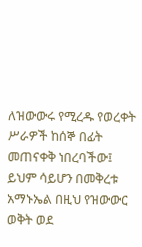ለዝውውሩ የሚረዱ የወረቀት ሥራዎች ከሰኞ በፊት መጠናቀቅ ነበረባችው፤ ይህም ሳይሆን በመቅረቱ አማኑኤል በዚህ የዝውውር ወቅት ወደ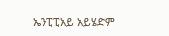ኤንፒፒአይ አይሄድም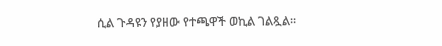ሲል ጉዳዩን የያዘው የተጫዋች ወኪል ገልጿል።